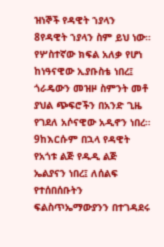ዝነኞች የዳዊት ኀያላን
8የዳዊት ኀያላን ስም ይህ ነው። የሦስተኛው ክፍል አለቃ የሆነ ከነዓናዊው ኢያቡስቴ ነበረ፤ ጎራዴውን መዝዞ ስምንት መቶ ያህል ጭፍሮችን በአንድ ጊዜ የገደለ አሶናዊው አዲኖን ነበረ። 9ከእርሱም በኋላ የዳዊት የአጎቱ ልጅ የዱዲ ልጅ ኤልያናን ነበረ፤ ለሰልፍ የተሰበሰቡትን ፍልስጥኤማውያንን በተገዳደሩ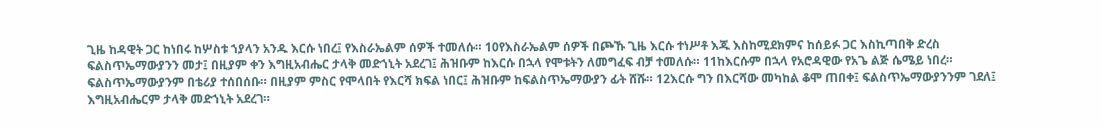ጊዜ ከዳዊት ጋር ከነበሩ ከሦስቱ ኀያላን አንዱ እርሱ ነበረ፤ የእስራኤልም ሰዎች ተመለሱ። 10የእስራኤልም ሰዎች በጮኹ ጊዜ እርሱ ተነሥቶ እጁ እስከሚደክምና ከሰይፉ ጋር እስኪጣበቅ ድረስ ፍልስጥኤማውያንን መታ፤ በዚያም ቀን እግዚአብሔር ታላቅ መድኀኒት አደረገ፤ ሕዝቡም ከእርሱ በኋላ የሞቱትን ለመግፈፍ ብቻ ተመለሱ። 11ከእርሱም በኋላ የአሮዳዊው የአጌ ልጅ ሴሜይ ነበረ። ፍልስጥኤማውያንም በቴሪያ ተሰበሰቡ። በዚያም ምስር የሞላበት የእርሻ ክፍል ነበር፤ ሕዝቡም ከፍልስጥኤማውያን ፊት ሸሹ። 12እርሱ ግን በእርሻው መካከል ቆሞ ጠበቀ፤ ፍልስጥኤማውያንንም ገደለ፤ እግዚአብሔርም ታላቅ መድኀኒት አደረገ።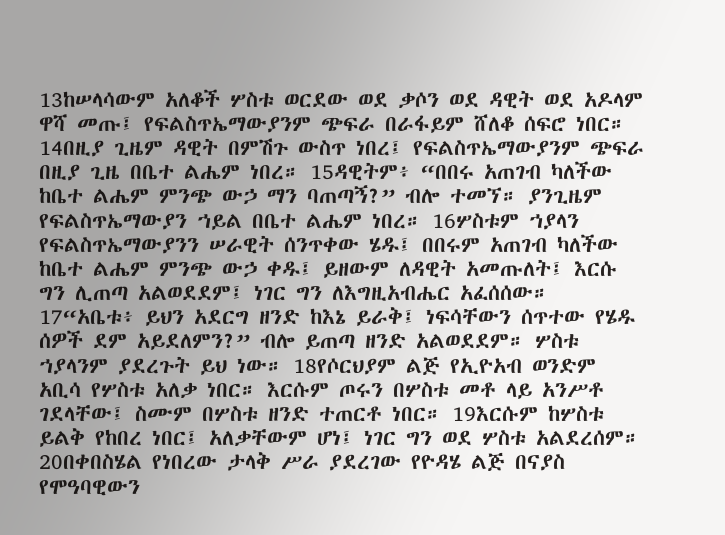13ከሠላሳውም አለቆች ሦስቱ ወርደው ወደ ቃሶን ወደ ዳዊት ወደ አዶላም ዋሻ መጡ፤ የፍልስጥኤማውያንም ጭፍራ በራፋይም ሸለቆ ሰፍሮ ነበር። 14በዚያ ጊዜም ዳዊት በምሽጉ ውስጥ ነበረ፤ የፍልስጥኤማውያንም ጭፍራ በዚያ ጊዜ በቤተ ልሔም ነበረ። 15ዳዊትም፥ “በበሩ አጠገብ ካለችው ከቤተ ልሔም ምንጭ ውኃ ማን ባጠጣኝ?” ብሎ ተመኘ። ያንጊዜም የፍልስጥኤማውያን ኀይል በቤተ ልሔም ነበረ። 16ሦስቱም ኀያላን የፍልስጥኤማውያንን ሠራዊት ሰንጥቀው ሄዱ፤ በበሩም አጠገብ ካለችው ከቤተ ልሔም ምንጭ ውኃ ቀዱ፤ ይዘውም ለዳዊት አመጡለት፤ እርሱ ግን ሊጠጣ አልወደደም፤ ነገር ግን ለእግዚአብሔር አፈሰሰው። 17“አቤቱ፥ ይህን አደርግ ዘንድ ከእኔ ይራቅ፤ ነፍሳቸውን ሰጥተው የሄዱ ሰዎች ደም አይደለምን?” ብሎ ይጠጣ ዘንድ አልወደደም። ሦስቱ ኀያላንም ያደረጉት ይህ ነው። 18የሶርህያም ልጅ የኢዮአብ ወንድም አቢሳ የሦስቱ አለቃ ነበር። እርሱም ጦሩን በሦስቱ መቶ ላይ አንሥቶ ገደላቸው፤ ስሙም በሦስቱ ዘንድ ተጠርቶ ነበር። 19እርሱም ከሦስቱ ይልቅ የከበረ ነበር፤ አለቃቸውም ሆነ፤ ነገር ግን ወደ ሦስቱ አልደረሰም። 20በቀበስሄል የነበረው ታላቅ ሥራ ያደረገው የዮዳሄ ልጅ በናያስ የሞዓባዊውን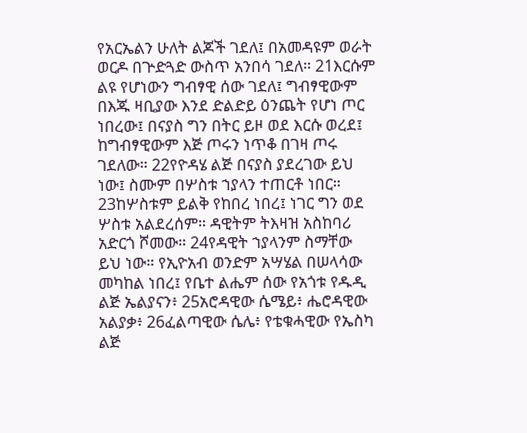የአርኤልን ሁለት ልጆች ገደለ፤ በአመዳዩም ወራት ወርዶ በጕድጓድ ውስጥ አንበሳ ገደለ። 21እርሱም ልዩ የሆነውን ግብፃዊ ሰው ገደለ፤ ግብፃዊውም በእጁ ዛቢያው እንደ ድልድይ ዕንጨት የሆነ ጦር ነበረው፤ በናያስ ግን በትር ይዞ ወደ እርሱ ወረደ፤ ከግብፃዊውም እጅ ጦሩን ነጥቆ በገዛ ጦሩ ገደለው። 22የዮዳሄ ልጅ በናያስ ያደረገው ይህ ነው፤ ስሙም በሦስቱ ኀያላን ተጠርቶ ነበር። 23ከሦስቱም ይልቅ የከበረ ነበረ፤ ነገር ግን ወደ ሦስቱ አልደረሰም። ዳዊትም ትእዛዝ አስከባሪ አድርጎ ሾመው። 24የዳዊት ኀያላንም ስማቸው ይህ ነው። የኢዮአብ ወንድም አሣሄል በሠላሳው መካከል ነበረ፤ የቤተ ልሔም ሰው የአጎቱ የዱዲ ልጅ ኤልያናን፥ 25አሮዳዊው ሴሜይ፥ ሔሮዳዊው አልያቃ፥ 26ፈልጣዊው ሴሌ፥ የቴቁሓዊው የኤስካ ልጅ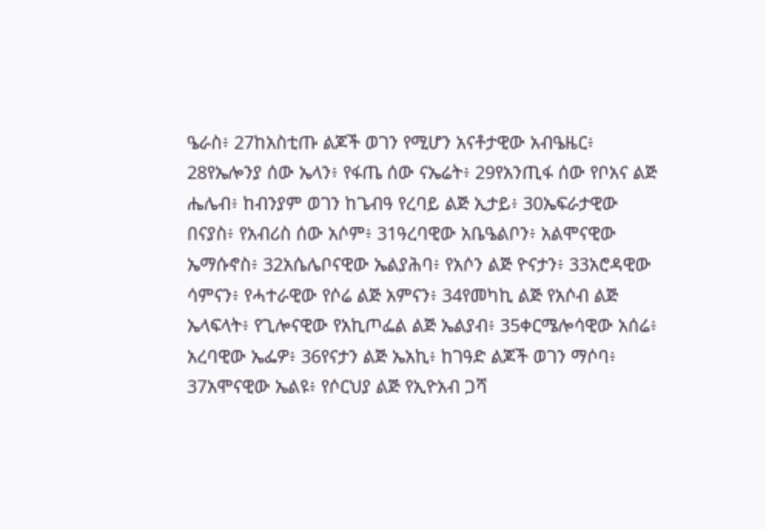ዔራስ፥ 27ከአስቲጡ ልጆች ወገን የሚሆን አናቶታዊው አብዔዜር፥ 28የኤሎንያ ሰው ኤላን፥ የፋጤ ሰው ናኤሬት፥ 29የአንጢፋ ሰው የቦአና ልጅ ሔሌብ፥ ከብንያም ወገን ከጌብዓ የረባይ ልጅ ኢታይ፥ 30ኤፍራታዊው በናያስ፥ የአብሪስ ሰው አሶም፥ 31ዓረባዊው አቤዔልቦን፥ አልሞናዊው ኤማሱኖስ፥ 32አሴሌቦናዊው ኤልያሕባ፥ የአሶን ልጅ ዮናታን፥ 33አሮዳዊው ሳምናን፥ የሓተራዊው የሶሬ ልጅ አምናን፥ 34የመካኪ ልጅ የአሶብ ልጅ ኤላፍላት፥ የጊሎናዊው የአኪጦፌል ልጅ ኤልያብ፥ 35ቀርሜሎሳዊው አሰሬ፥ አረባዊው ኤፌዎ፥ 36የናታን ልጅ ኤአኪ፥ ከገዓድ ልጆች ወገን ማሶባ፥ 37አሞናዊው ኤልዩ፥ የሶርህያ ልጅ የኢዮአብ ጋሻ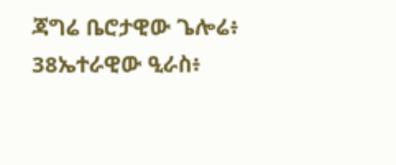ጃግሬ ቤሮታዊው ጌሎሬ፥ 38ኤተራዊው ዒራስ፥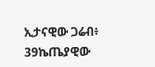ኢታናዊው ጋሬብ፥ 39ኬጤያዊው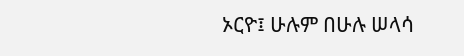ኦርዮ፤ ሁሉም በሁሉ ሠላሳ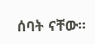ሰባት ናቸው።